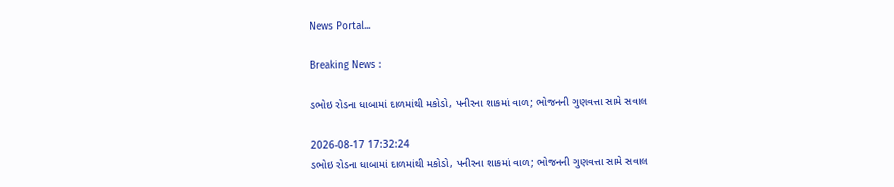News Portal...

Breaking News :

ડભોઇ રોડના ધાબામાં દાળમાંથી મકોડો, પનીરના શાકમાં વાળ; ભોજનની ગુણવત્તા સામે સવાલ

2026-08-17 17:32:24
ડભોઇ રોડના ધાબામાં દાળમાંથી મકોડો, પનીરના શાકમાં વાળ; ભોજનની ગુણવત્તા સામે સવાલ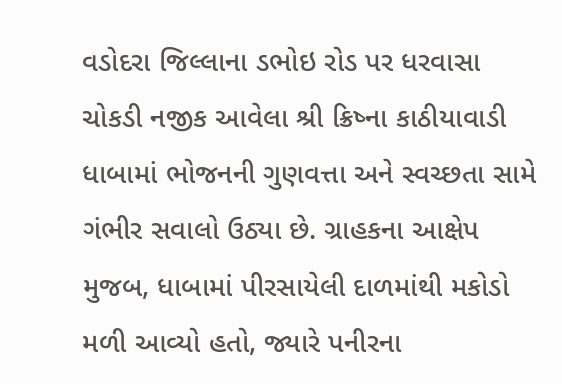વડોદરા જિલ્લાના ડભોઇ રોડ પર ધરવાસા ચોકડી નજીક આવેલા શ્રી ક્રિષ્ના કાઠીયાવાડી ધાબામાં ભોજનની ગુણવત્તા અને સ્વચ્છતા સામે ગંભીર સવાલો ઉઠ્યા છે. ગ્રાહકના આક્ષેપ મુજબ, ધાબામાં પીરસાયેલી દાળમાંથી મકોડો મળી આવ્યો હતો, જ્યારે પનીરના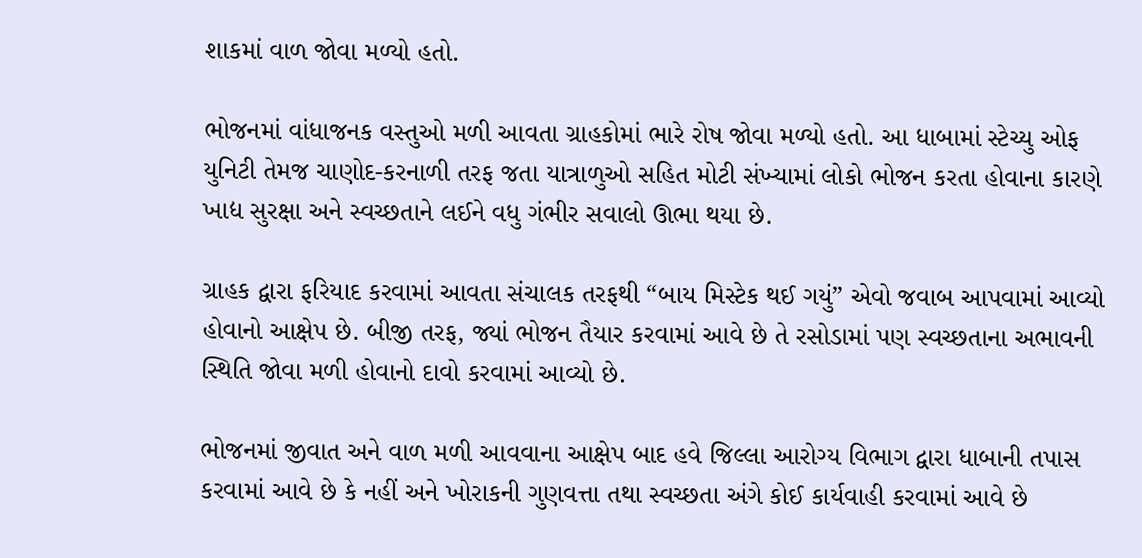શાકમાં વાળ જોવા મળ્યો હતો.

ભોજનમાં વાંધાજનક વસ્તુઓ મળી આવતા ગ્રાહકોમાં ભારે રોષ જોવા મળ્યો હતો. આ ધાબામાં સ્ટેચ્યુ ઓફ યુનિટી તેમજ ચાણોદ-કરનાળી તરફ જતા યાત્રાળુઓ સહિત મોટી સંખ્યામાં લોકો ભોજન કરતા હોવાના કારણે ખાદ્ય સુરક્ષા અને સ્વચ્છતાને લઈને વધુ ગંભીર સવાલો ઊભા થયા છે.

ગ્રાહક દ્વારા ફરિયાદ કરવામાં આવતા સંચાલક તરફથી “બાય મિસ્ટેક થઈ ગયું” એવો જવાબ આપવામાં આવ્યો હોવાનો આક્ષેપ છે. બીજી તરફ, જ્યાં ભોજન તૈયાર કરવામાં આવે છે તે રસોડામાં પણ સ્વચ્છતાના અભાવની સ્થિતિ જોવા મળી હોવાનો દાવો કરવામાં આવ્યો છે.

ભોજનમાં જીવાત અને વાળ મળી આવવાના આક્ષેપ બાદ હવે જિલ્લા આરોગ્ય વિભાગ દ્વારા ધાબાની તપાસ કરવામાં આવે છે કે નહીં અને ખોરાકની ગુણવત્તા તથા સ્વચ્છતા અંગે કોઈ કાર્યવાહી કરવામાં આવે છે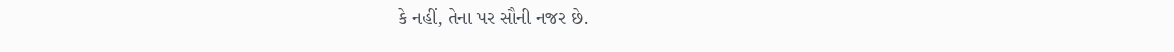કે નહીં, તેના પર સૌની નજર છે.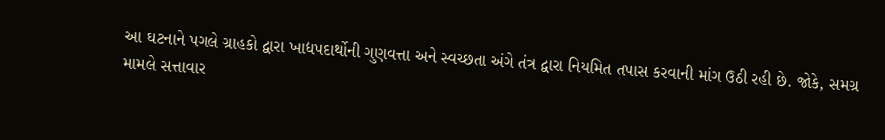આ ઘટનાને પગલે ગ્રાહકો દ્વારા ખાદ્યપદાર્થોની ગુણવત્તા અને સ્વચ્છતા અંગે તંત્ર દ્વારા નિયમિત તપાસ કરવાની માંગ ઉઠી રહી છે. જોકે, સમગ્ર મામલે સત્તાવાર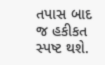તપાસ બાદ જ હકીકત સ્પષ્ટ થશે.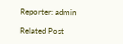Reporter: admin

Related Post